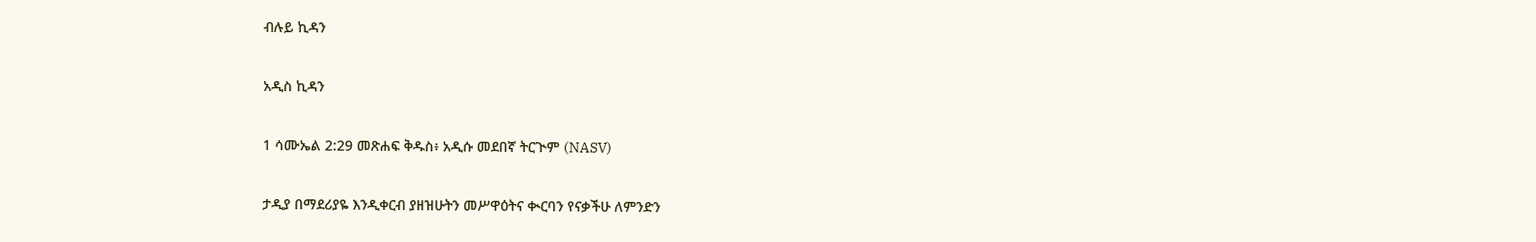ብሉይ ኪዳን

አዲስ ኪዳን

1 ሳሙኤል 2:29 መጽሐፍ ቅዱስ፥ አዲሱ መደበኛ ትርጒም (NASV)

ታዲያ በማደሪያዬ እንዲቀርብ ያዘዝሁትን መሥዋዕትና ቊርባን የናቃችሁ ለምንድን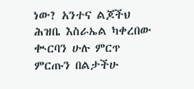ነው? አንተና ልጆችህ ሕዝቤ እስራኤል ካቀረበው ቊርባን ሁሉ ምርጥ ምርጡን በልታችሁ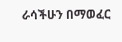ራሳችሁን በማወፈር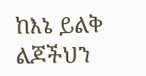ከእኔ ይልቅ ልጆችህን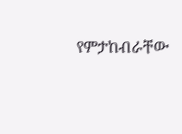የምታከብራቸው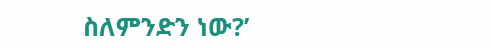ስለምንድን ነው?’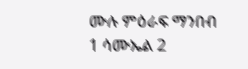ሙሉ ምዕራፍ ማንበብ 1 ሳሙኤል 2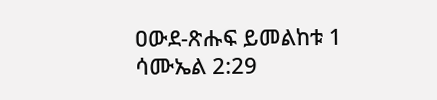ዐውደ-ጽሑፍ ይመልከቱ 1 ሳሙኤል 2:29